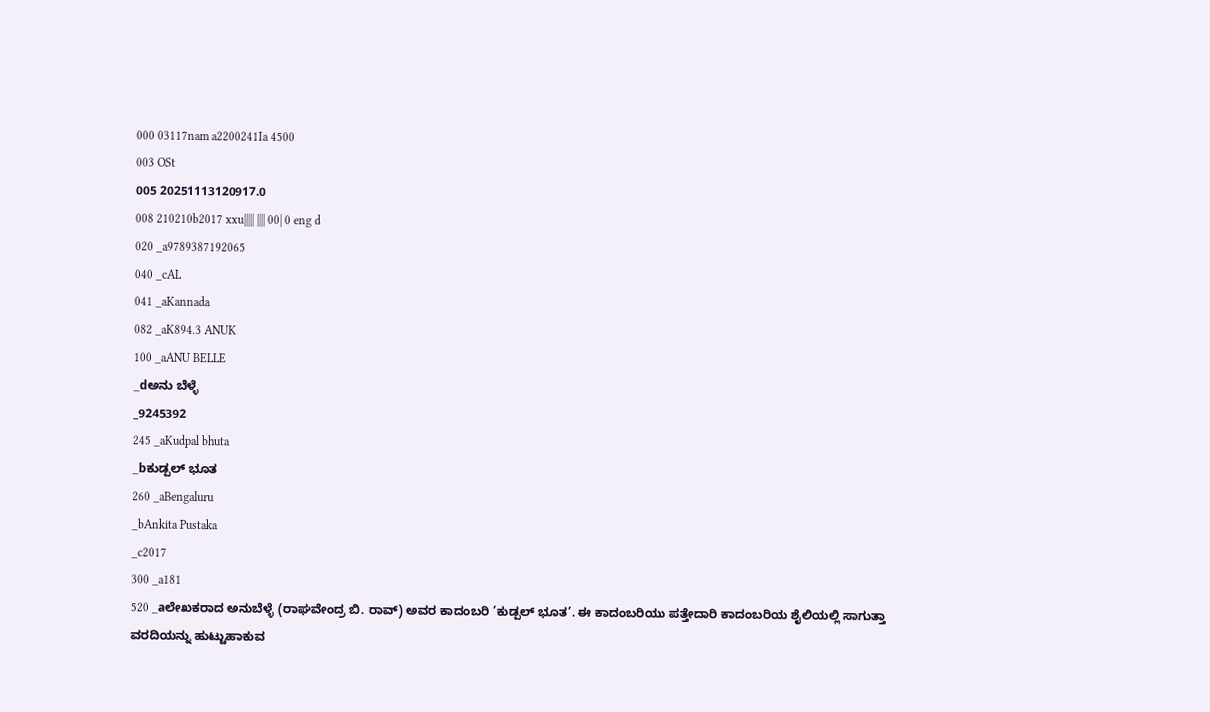000 03117nam a2200241Ia 4500
003 OSt
005 20251113120917.0
008 210210b2017 xxu||||| |||| 00| 0 eng d
020 _a9789387192065
040 _cAL
041 _aKannada
082 _aK894.3 ANUK
100 _aANU BELLE
_dಅನು ಬೆಳ್ಳೆ
_9245392
245 _aKudpal bhuta
_bಕುಡ್ಪಲ್ ಭೂತ
260 _aBengaluru
_bAnkita Pustaka
_c2017
300 _a181
520 _aಲೇಖಕರಾದ ಅನುಬೆಳ್ಳೆ (ರಾಘವೇಂದ್ರ ಬಿ. ರಾವ್) ಅವರ ಕಾದಂಬರಿ ’ಕುಡ್ಪಲ್ ಭೂತ’. ಈ ಕಾದಂಬರಿಯು ಪತ್ತೇದಾರಿ ಕಾದಂಬರಿಯ ಶೈಲಿಯಲ್ಲಿ ಸಾಗುತ್ತಾ ವರದಿಯನ್ನು ಹುಟ್ಟುಹಾಕುವ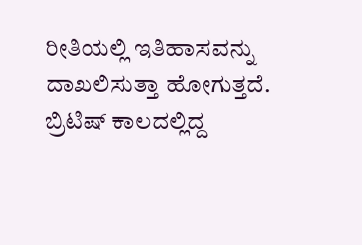ರೀತಿಯಲ್ಲಿ ಇತಿಹಾಸವನ್ನು ದಾಖಲಿಸುತ್ತಾ ಹೋಗುತ್ತದೆ. ಬ್ರಿಟಿಷ್ ಕಾಲದಲ್ಲಿದ್ದ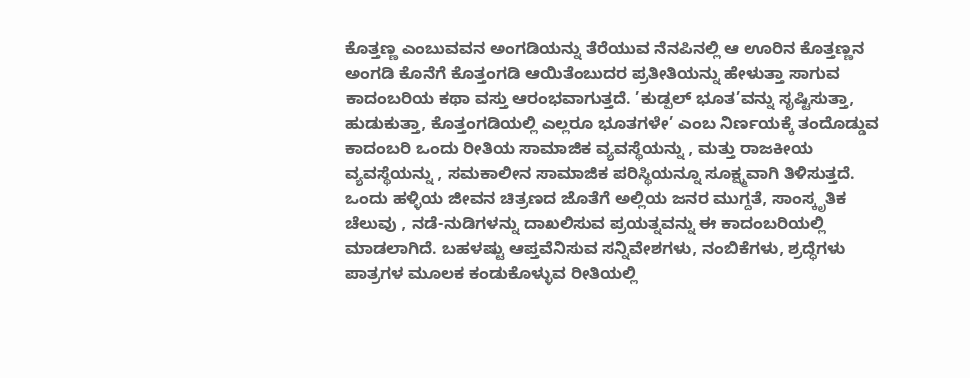ಕೊತ್ತಣ್ಣ ಎಂಬುವವನ ಅಂಗಡಿಯನ್ನು ತೆರೆಯುವ ನೆನಪಿನಲ್ಲಿ ಆ ಊರಿನ ಕೊತ್ತಣ್ಣನ ಅಂಗಡಿ ಕೊನೆಗೆ ಕೊತ್ತಂಗಡಿ ಆಯಿತೆಂಬುದರ ಪ್ರತೀತಿಯನ್ನು ಹೇಳುತ್ತಾ ಸಾಗುವ ಕಾದಂಬರಿಯ ಕಥಾ ವಸ್ತು ಆರಂಭವಾಗುತ್ತದೆ. ’ಕುಡ್ಪಲ್ ಭೂತ’ವನ್ನು ಸೃಷ್ಟಿಸುತ್ತಾ, ಹುಡುಕುತ್ತಾ, ಕೊತ್ತಂಗಡಿಯಲ್ಲಿ ಎಲ್ಲರೂ ಭೂತಗಳೇ’ ಎಂಬ ನಿರ್ಣಯಕ್ಕೆ ತಂದೊಡ್ಡುವ ಕಾದಂಬರಿ ಒಂದು ರೀತಿಯ ಸಾಮಾಜಿಕ ವ್ಯವಸ್ಥೆಯನ್ನು , ಮತ್ತು ರಾಜಕೀಯ ವ್ಯವಸ್ಥೆಯನ್ನು , ಸಮಕಾಲೀನ ಸಾಮಾಜಿಕ ಪರಿಸ್ಥಿಯನ್ನೂ ಸೂಕ್ಷ್ಮವಾಗಿ ತಿಳಿಸುತ್ತದೆ. ಒಂದು ಹಳ್ಳಿಯ ಜೀವನ ಚಿತ್ರಣದ ಜೊತೆಗೆ ಅಲ್ಲಿಯ ಜನರ ಮುಗ್ದತೆ, ಸಾಂಸ್ಕೃತಿಕ ಚೆಲುವು , ನಡೆ-ನುಡಿಗಳನ್ನು ದಾಖಲಿಸುವ ಪ್ರಯತ್ನವನ್ನು ಈ ಕಾದಂಬರಿಯಲ್ಲಿ ಮಾಡಲಾಗಿದೆ. ಬಹಳಷ್ಟು ಆಪ್ತವೆನಿಸುವ ಸನ್ನಿವೇಶಗಳು, ನಂಬಿಕೆಗಳು, ಶ್ರದ್ಧೆಗಳು ಪಾತ್ರಗಳ ಮೂಲಕ ಕಂಡುಕೊಳ್ಳುವ ರೀತಿಯಲ್ಲಿ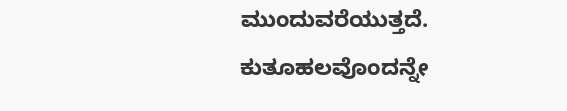ಮುಂದುವರೆಯುತ್ತದೆ. ಕುತೂಹಲವೊಂದನ್ನೇ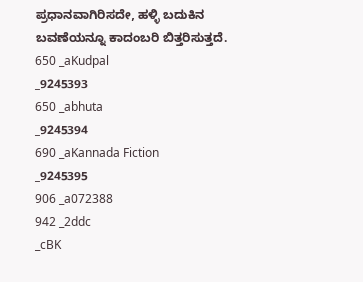ಪ್ರಧಾನವಾಗಿರಿಸದೇ, ಹಳ್ಳಿ ಬದುಕಿನ ಬವಣೆಯನ್ನೂ ಕಾದಂಬರಿ ಬಿತ್ತರಿಸುತ್ತದೆ.
650 _aKudpal
_9245393
650 _abhuta
_9245394
690 _aKannada Fiction
_9245395
906 _a072388
942 _2ddc
_cBK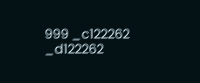999 _c122262
_d122262